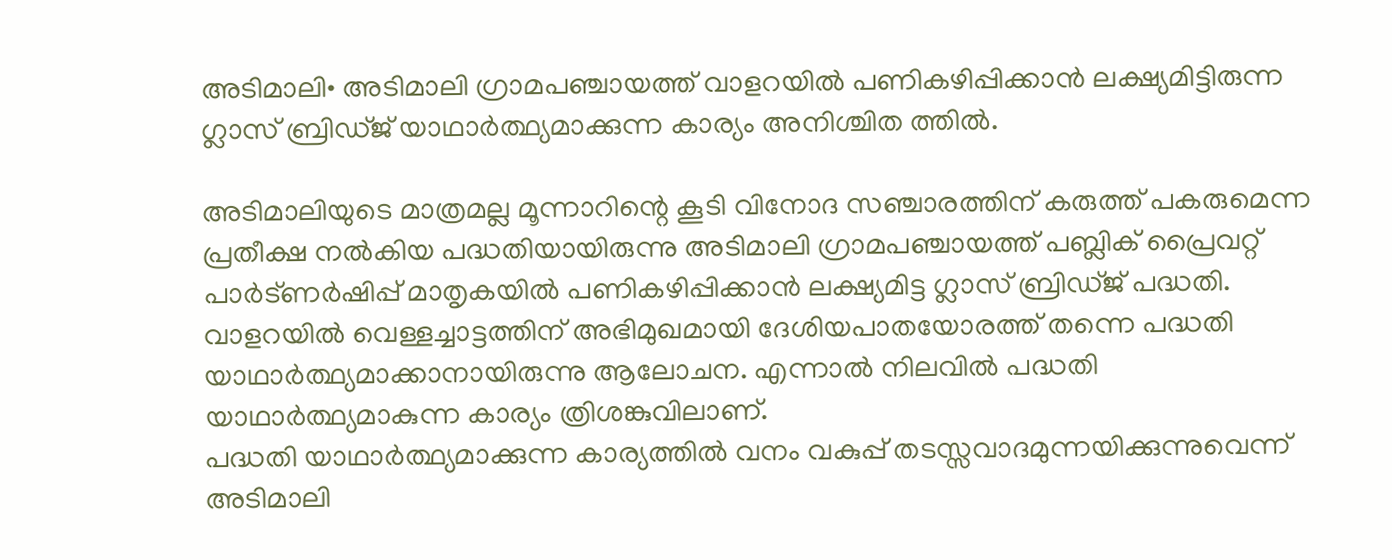അടിമാലി• അടിമാലി ഗ്രാമപഞ്ചായത്ത് വാളറയിൽ പണികഴിപ്പിക്കാൻ ലക്ഷ്യമിട്ടിരുന്ന ഗ്ലാസ് ബ്രിഡ്ജ് യാഥാർത്ഥ്യമാക്കുന്ന കാര്യം അനിശ്ചിത ത്തിൽ.

അടിമാലിയുടെ മാത്രമല്ല മൂന്നാറിന്റെ കൂടി വിനോദ സഞ്ചാരത്തിന് കരുത്ത് പകരുമെന്ന പ്രതീക്ഷ നൽകിയ പദ്ധതിയായിരുന്നു അടിമാലി ഗ്രാമപഞ്ചായത്ത് പബ്ലിക് പ്രൈവറ്റ് പാർട്ണർഷിപ്പ് മാതൃകയിൽ പണികഴിപ്പിക്കാൻ ലക്ഷ്യമിട്ട ഗ്ലാസ് ബ്രിഡ്ജ് പദ്ധതി. വാളറയിൽ വെള്ളച്ചാട്ടത്തിന് അഭിമുഖമായി ദേശിയപാതയോരത്ത് തന്നെ പദ്ധതി യാഥാർത്ഥ്യമാക്കാനായിരുന്നു ആലോചന. എന്നാൽ നിലവിൽ പദ്ധതി യാഥാർത്ഥ്യമാകുന്ന കാര്യം ത്രിശങ്കുവിലാണ്.
പദ്ധതി യാഥാർത്ഥ്യമാക്കുന്ന കാര്യത്തിൽ വനം വകുപ്പ് തടസ്സവാദമുന്നയിക്കുന്നുവെന്ന് അടിമാലി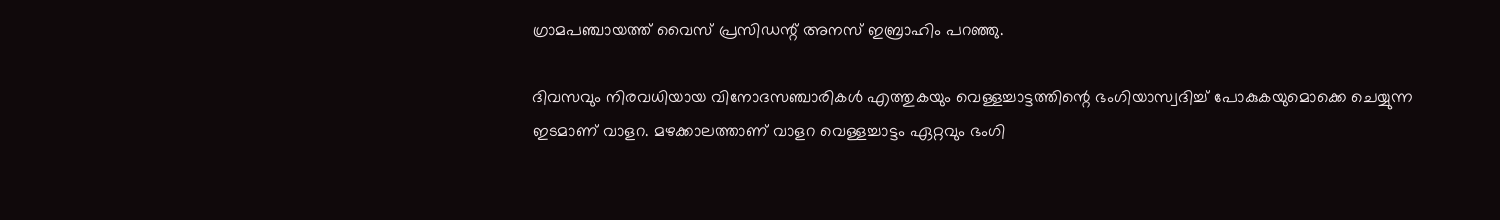ഗ്രാമപഞ്ചായത്ത് വൈസ് പ്രസിഡന്റ് അനസ് ഇബ്രാഹിം പറഞ്ഞു.

ദിവസവും നിരവധിയായ വിനോദസഞ്ചാരികൾ എത്തുകയും വെള്ളച്ചാട്ടത്തിന്റെ ഭംഗിയാസ്വദിച്ച് പോകുകയുമൊക്കെ ചെയ്യുന്ന ഇടമാണ് വാളറ. മഴക്കാലത്താണ് വാളറ വെള്ളച്ചാട്ടം ഏറ്റവും ഭംഗി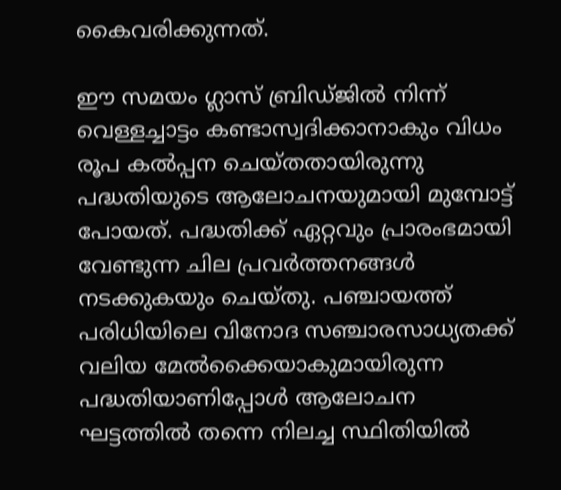കൈവരിക്കുന്നത്.

ഈ സമയം ഗ്ലാസ് ബ്രിഡ്ജിൽ നിന്ന് വെള്ളച്ചാട്ടം കണ്ടാസ്വദിക്കാനാകും വിധം രൂപ കൽപ്പന ചെയ്തതായിരുന്നു പദ്ധതിയുടെ ആലോചനയുമായി മുമ്പോട്ട് പോയത്. പദ്ധതിക്ക് ഏറ്റവും പ്രാരംഭമായി വേണ്ടുന്ന ചില പ്രവർത്തനങ്ങൾ നടക്കുകയും ചെയ്തു. പഞ്ചായത്ത് പരിധിയിലെ വിനോദ സഞ്ചാരസാധ്യതക്ക് വലിയ മേൽക്കൈയാകുമായിരുന്ന പദ്ധതിയാണിപ്പോൾ ആലോചന ഘട്ടത്തിൽ തന്നെ നിലച്ച സ്ഥിതിയിൽ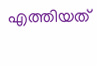എത്തിയത്